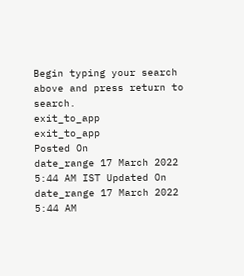Begin typing your search above and press return to search.
exit_to_app
exit_to_app
Posted On
date_range 17 March 2022 5:44 AM IST Updated On
date_range 17 March 2022 5:44 AM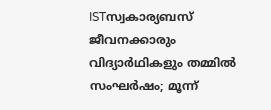ISTസ്വകാര്യബസ് ജീവനക്കാരും വിദ്യാർഥികളും തമ്മിൽ സംഘർഷം; മൂന്ന്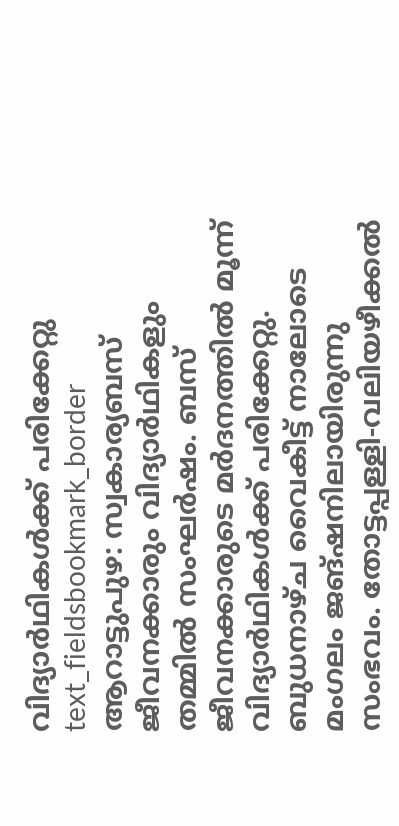വിദ്യാർഥികൾക്ക് പരിക്കേറ്റു
text_fieldsbookmark_border
ആറാട്ടുപുഴ: സ്വകാര്യബസ് ജീവനക്കാരും വിദ്യാർഥികളും തമ്മിൽ സംഘർഷം. ബസ് ജീവനക്കാരുടെ മർദനത്തിൽ മൂന്ന് വിദ്യാർഥികൾക്ക് പരിക്കേറ്റു. ബുധനാഴ്ച വൈകീട്ട് നാലോടെ മംഗലം ജങ്ഷനിലായിരുന്നു സംഭവം. തോട്ടപ്പള്ളി-വലിയഴീക്കൽ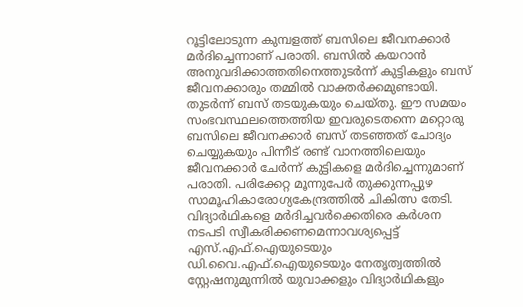റൂട്ടിലോടുന്ന കുമ്പളത്ത് ബസിലെ ജീവനക്കാർ മർദിച്ചെന്നാണ് പരാതി. ബസിൽ കയറാൻ അനുവദിക്കാത്തതിനെത്തുടർന്ന് കുട്ടികളും ബസ് ജീവനക്കാരും തമ്മിൽ വാക്തർക്കമുണ്ടായി. തുടർന്ന് ബസ് തടയുകയും ചെയ്തു. ഈ സമയം സംഭവസ്ഥലത്തെത്തിയ ഇവരുടെതന്നെ മറ്റൊരു ബസിലെ ജീവനക്കാർ ബസ് തടഞ്ഞത് ചോദ്യം ചെയ്യുകയും പിന്നീട് രണ്ട് വാനത്തിലെയും ജീവനക്കാർ ചേർന്ന് കുട്ടികളെ മർദിച്ചെന്നുമാണ് പരാതി. പരിക്കേറ്റ മൂന്നുപേർ തുക്കുന്നപ്പുഴ സാമൂഹികാരോഗ്യകേന്ദ്രത്തിൽ ചികിത്സ തേടി. വിദ്യാർഥികളെ മർദിച്ചവർക്കെതിരെ കർശന നടപടി സ്വീകരിക്കണമെന്നാവശ്യപ്പെട്ട് എസ്.എഫ്.ഐയുടെയും ഡി.വൈ.എഫ്.ഐയുടെയും നേതൃത്വത്തിൽ സ്റ്റേഷനുമുന്നിൽ യുവാക്കളും വിദ്യാർഥികളും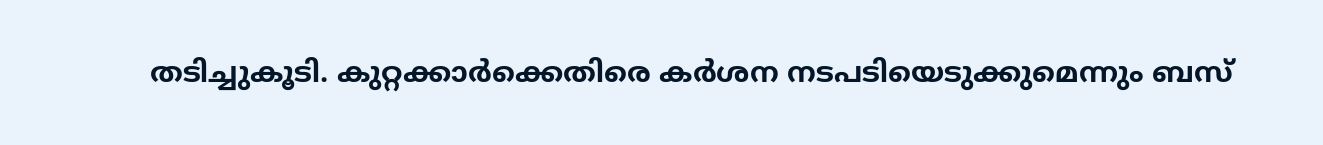തടിച്ചുകൂടി. കുറ്റക്കാർക്കെതിരെ കർശന നടപടിയെടുക്കുമെന്നും ബസ്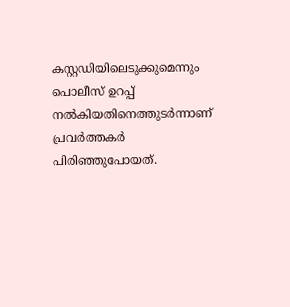കസ്റ്റഡിയിലെടുക്കുമെന്നും പൊലീസ് ഉറപ്പ് നൽകിയതിനെത്തുടർന്നാണ് പ്രവർത്തകർ പിരിഞ്ഞുപോയത്.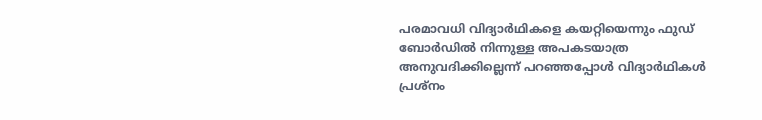പരമാവധി വിദ്യാർഥികളെ കയറ്റിയെന്നും ഫുഡ് ബോർഡിൽ നിന്നുള്ള അപകടയാത്ര അനുവദിക്കില്ലെന്ന് പറഞ്ഞപ്പോൾ വിദ്യാർഥികൾ പ്രശ്നം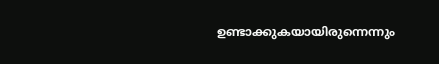ഉണ്ടാക്കുകയായിരുന്നെന്നും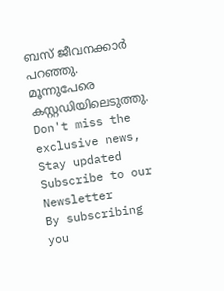ബസ് ജീവനക്കാർ പറഞ്ഞു. മൂന്നുപേരെ കസ്റ്റഡിയിലെടുത്തു.
Don't miss the exclusive news, Stay updated
Subscribe to our Newsletter
By subscribing you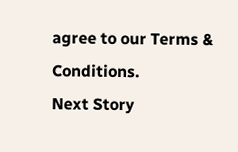agree to our Terms & Conditions.
Next Story